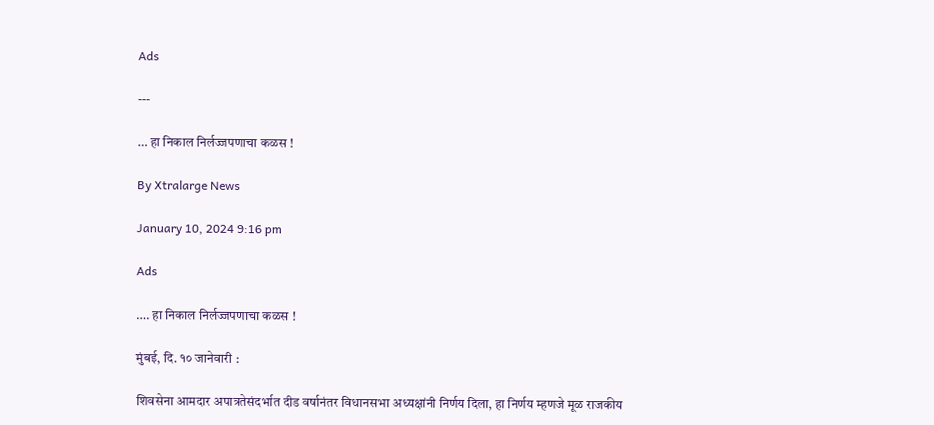Ads

---

… हा निकाल निर्लज्जपणाचा कळस !

By Xtralarge News

January 10, 2024 9:16 pm

Ads

…. हा निकाल निर्लज्जपणाचा कळस !

मुंबई, दि. १० जानेवारी :

शिवसेना आमदार अपात्रतेसंदर्भात दीड वर्षानंतर विधानसभा अध्यक्षांनी निर्णय दिला, हा निर्णय म्हणजे मूळ राजकीय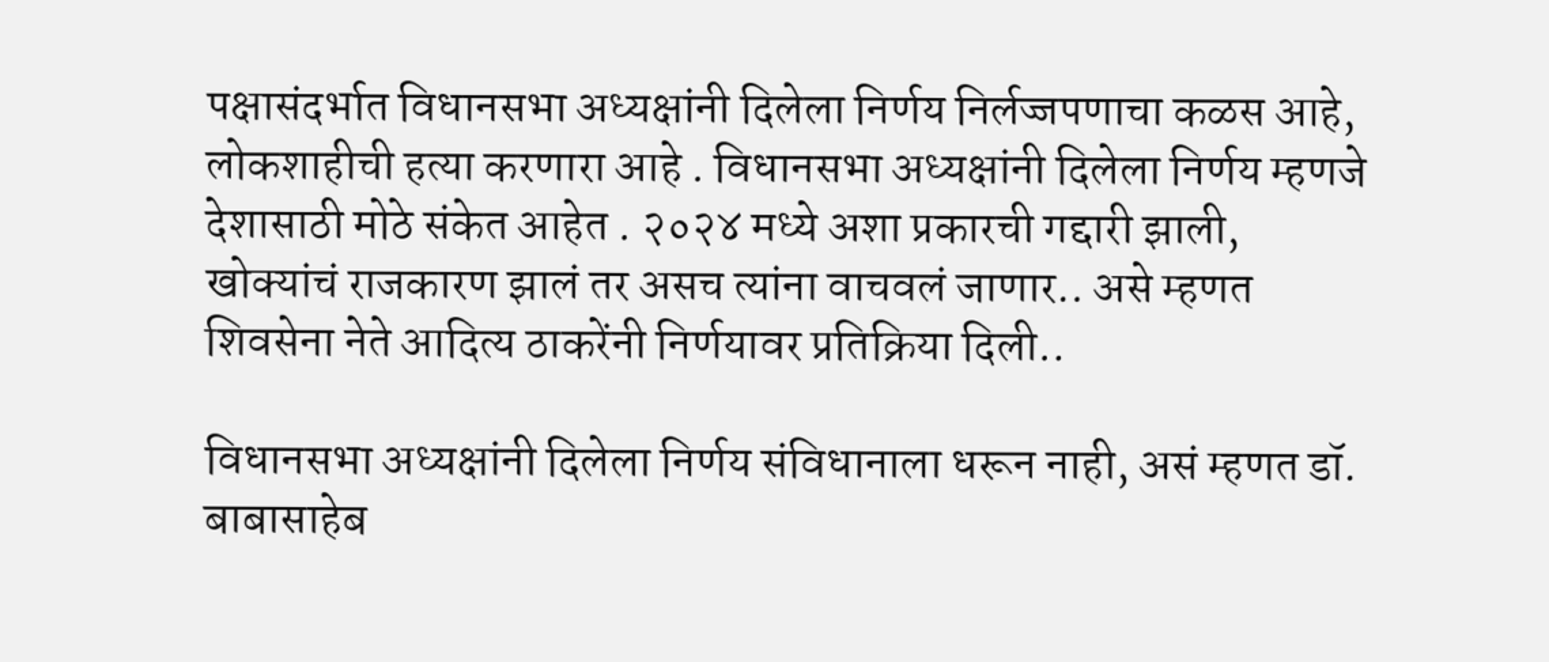पक्षासंदर्भात विधानसभा अध्यक्षांनी दिलेला निर्णय निर्लज्जपणाचा कळस आहे, लोकशाहीची हत्या करणारा आहे . विधानसभा अध्यक्षांनी दिलेला निर्णय म्हणजे देशासाठी मोठे संकेत आहेत . २०२४ मध्ये अशा प्रकारची गद्दारी झाली, खोक्यांचं राजकारण झालं तर असच त्यांना वाचवलं जाणार.. असे म्हणत शिवसेना नेते आदित्य ठाकरेंनी निर्णयावर प्रतिक्रिया दिली..

विधानसभा अध्यक्षांनी दिलेला निर्णय संविधानाला धरून नाही, असं म्हणत डॉ. बाबासाहेब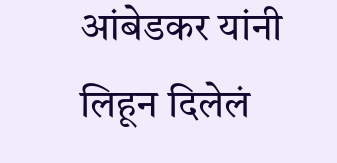आंबेडकर यांनी लिहून दिलेलं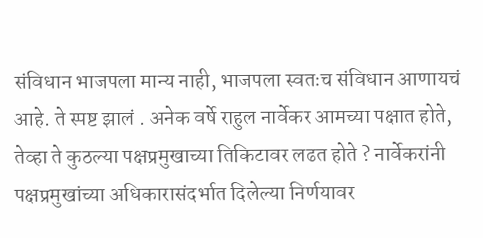संविधान भाजपला मान्य नाही, भाजपला स्वतःच संविधान आणायचं आहे. ते स्पष्ट झालं . अनेक वर्षे राहुल नार्वेकर आमच्या पक्षात होते, तेव्हा ते कुठल्या पक्षप्रमुखाच्या तिकिटावर लढत होते ? नार्वेकरांनी पक्षप्रमुखांच्या अधिकारासंदर्भात दिलेल्या निर्णयावर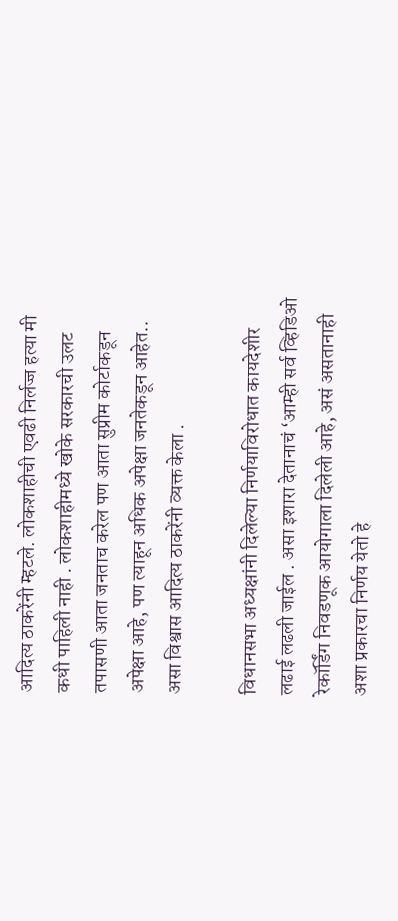आदित्य ठाकरेंनी म्हटले. लोकशाहीची एवढी निर्लज्ज हत्या मी कधी पाहिली नाही . लोकशाहीमध्ये खोके सरकारची उलट तपासणी आता जनताच करेल पण आता सुप्रीम कोर्टाकडून अपेक्षा आहे, पण त्याहून अधिक अपेक्षा जनतेकडून आहेत.. असा विश्वास आदित्य ठाकरेंनी व्यक्त केला .

विधानसभा अध्यक्षांनी दिलेल्या निर्णयाविरोधात कायदेशीर लढाई लढली जाईल . असा इशारा देतानाचं ‘आम्ही सर्व व्हिडिओ रेकॉर्डिंग निवडणूक आयोगाला दिलेली आहे, असं असतानाही अशा प्रकारचा निर्णय येतो हे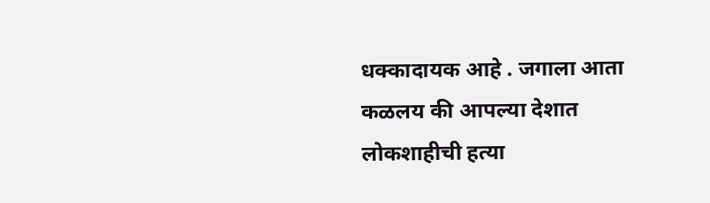धक्कादायक आहे . जगाला आता कळलय की आपल्या देशात लोकशाहीची हत्या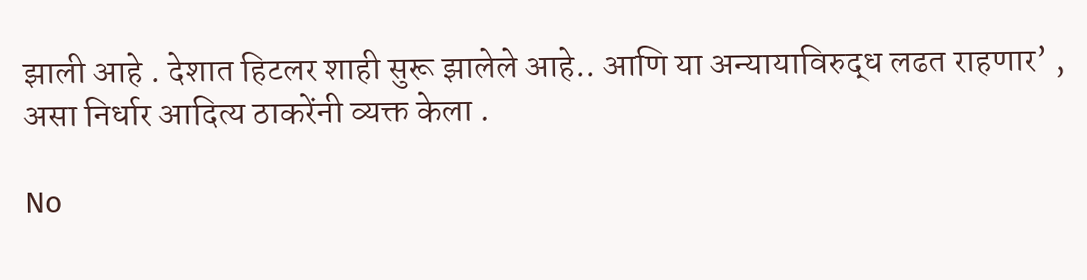झाली आहे . देशात हिटलर शाही सुरू झालेले आहे.. आणि या अन्यायाविरुद्ध लढत राहणार’ , असा निर्धार आदित्य ठाकरेंनी व्यक्त केला .

No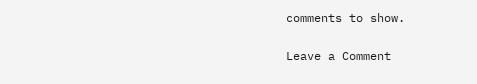comments to show.

Leave a Comment